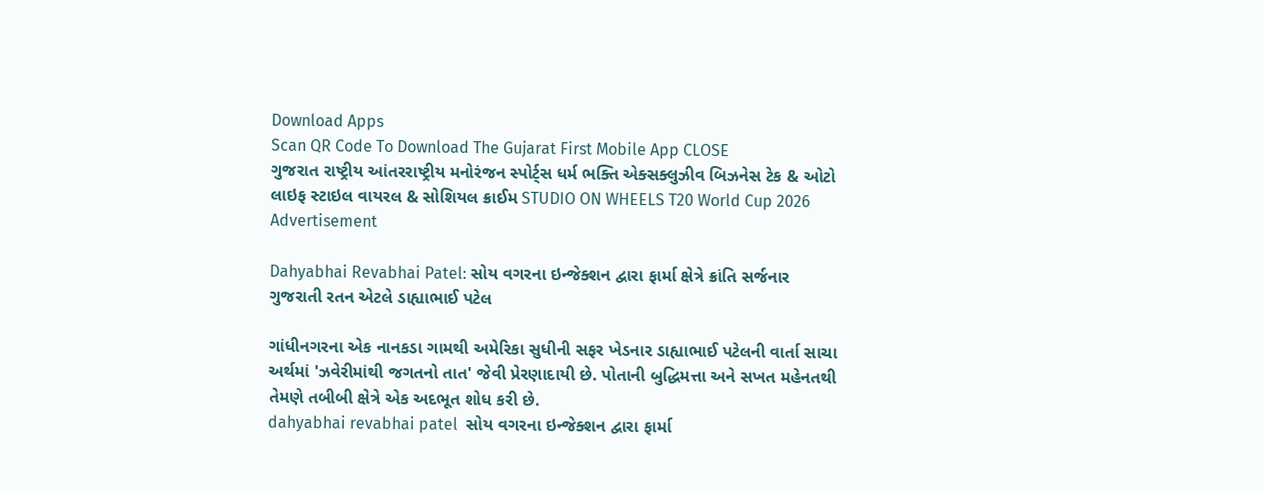Download Apps
Scan QR Code To Download The Gujarat First Mobile App CLOSE
ગુજરાત રાષ્ટ્રીય આંતરરાષ્ટ્રીય મનોરંજન સ્પોર્ટ્સ ધર્મ ભક્તિ એક્સક્લુઝીવ બિઝનેસ ટેક & ઓટો લાઇફ સ્ટાઇલ વાયરલ & સોશિયલ ક્રાઈમ STUDIO ON WHEELS T20 World Cup 2026
Advertisement

Dahyabhai Revabhai Patel: સોય વગરના ઇન્જેક્શન દ્વારા ફાર્મા ક્ષેત્રે ક્રાંતિ સર્જનાર ગુજરાતી રતન એટલે ડાહ્યાભાઈ પટેલ

ગાંધીનગરના એક નાનકડા ગામથી અમેરિકા સુધીની સફર ખેડનાર ડાહ્યાભાઈ પટેલની વાર્તા સાચા અર્થમાં 'ઝવેરીમાંથી જગતનો તાત' જેવી પ્રેરણાદાયી છે. પોતાની બુદ્ધિમત્તા અને સખત મહેનતથી તેમણે તબીબી ક્ષેત્રે એક અદભૂત શોધ કરી છે.
dahyabhai revabhai patel  સોય વગરના ઇન્જેક્શન દ્વારા ફાર્મા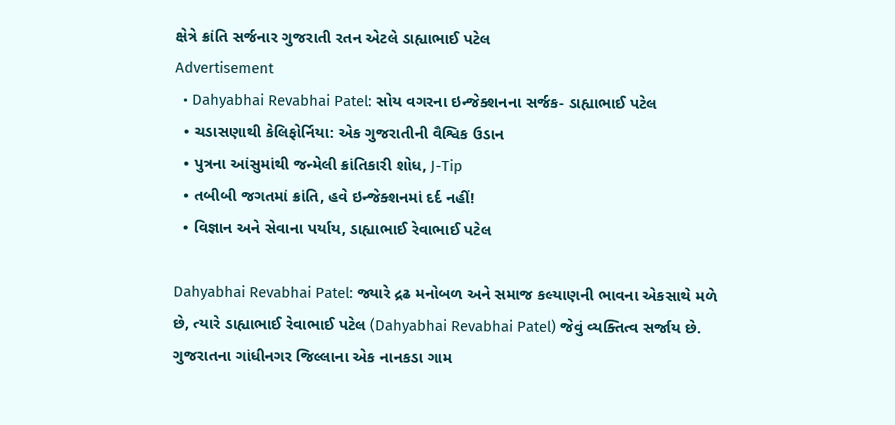ક્ષેત્રે ક્રાંતિ સર્જનાર ગુજરાતી રતન એટલે ડાહ્યાભાઈ પટેલ
Advertisement
  • Dahyabhai Revabhai Patel: સોય વગરના ઇન્જેક્શનના સર્જક- ડાહ્યાભાઈ પટેલ
  • ચડાસણાથી કેલિફોર્નિયા: એક ગુજરાતીની વૈશ્વિક ઉડાન
  • પુત્રના આંસુમાંથી જન્મેલી ક્રાંતિકારી શોધ, J-Tip
  • તબીબી જગતમાં ક્રાંતિ, હવે ઇન્જેક્શનમાં દર્દ નહીં!
  • વિજ્ઞાન અને સેવાના પર્યાય, ડાહ્યાભાઈ રેવાભાઈ પટેલ

Dahyabhai Revabhai Patel: જ્યારે દ્રઢ મનોબળ અને સમાજ કલ્યાણની ભાવના એકસાથે મળે છે, ત્યારે ડાહ્યાભાઈ રેવાભાઈ પટેલ (Dahyabhai Revabhai Patel) જેવું વ્યક્તિત્વ સર્જાય છે. ગુજરાતના ગાંધીનગર જિલ્લાના એક નાનકડા ગામ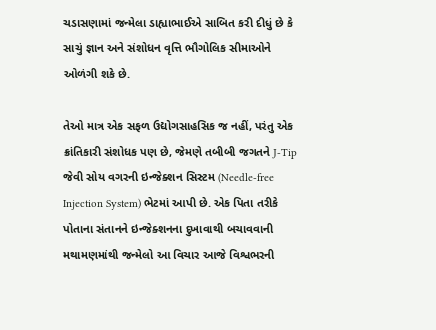ચડાસણામાં જન્મેલા ડાહ્યાભાઈએ સાબિત કરી દીધું છે કે સાચું જ્ઞાન અને સંશોધન વૃત્તિ ભૌગોલિક સીમાઓને ઓળંગી શકે છે.

તેઓ માત્ર એક સફળ ઉદ્યોગસાહસિક જ નહીં, પરંતુ એક ક્રાંતિકારી સંશોધક પણ છે, જેમણે તબીબી જગતને J-Tip જેવી સોય વગરની ઇન્જેક્શન સિસ્ટમ (Needle-free Injection System) ભેટમાં આપી છે. એક પિતા તરીકે પોતાના સંતાનને ઇન્જેક્શનના દુખાવાથી બચાવવાની મથામણમાંથી જન્મેલો આ વિચાર આજે વિશ્વભરની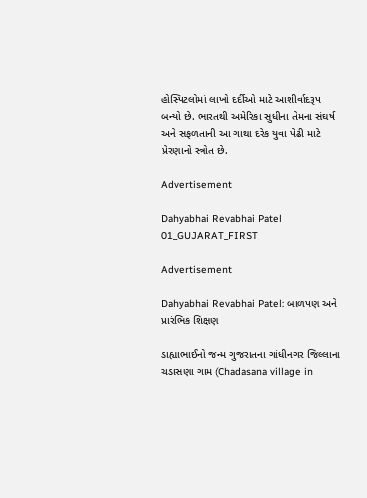હોસ્પિટલોમાં લાખો દર્દીઓ માટે આશીર્વાદરૂપ બન્યો છે. ભારતથી અમેરિકા સુધીના તેમના સંઘર્ષ અને સફળતાની આ ગાથા દરેક યુવા પેઢી માટે પ્રેરણાનો સ્ત્રોત છે.

Advertisement

Dahyabhai Revabhai Patel 01_GUJARAT_FIRST

Advertisement

Dahyabhai Revabhai Patel: બાળપણ અને પ્રારંભિક શિક્ષણ

ડાહ્યાભાઈનો જન્મ ગુજરાતના ગાંધીનગર જિલ્લાના ચડાસણા ગામ (Chadasana village in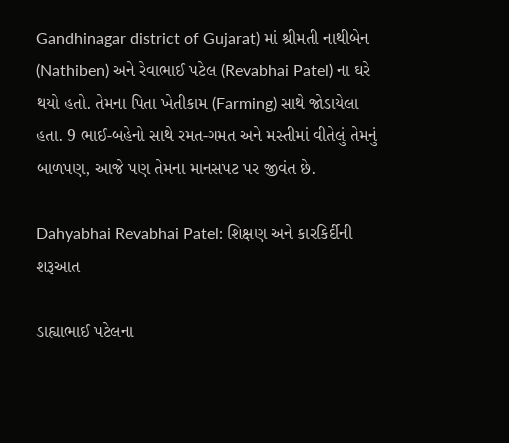Gandhinagar district of Gujarat) માં શ્રીમતી નાથીબેન (Nathiben) અને રેવાભાઈ પટેલ (Revabhai Patel) ના ઘરે થયો હતો. તેમના પિતા ખેતીકામ (Farming) સાથે જોડાયેલા હતા. 9 ભાઈ-બહેનો સાથે રમત-ગમત અને મસ્તીમાં વીતેલું તેમનું બાળપણ, આજે પણ તેમના માનસપટ પર જીવંત છે.

Dahyabhai Revabhai Patel: શિક્ષણ અને કારકિર્દીની શરૂઆત

ડાહ્યાભાઈ પટેલના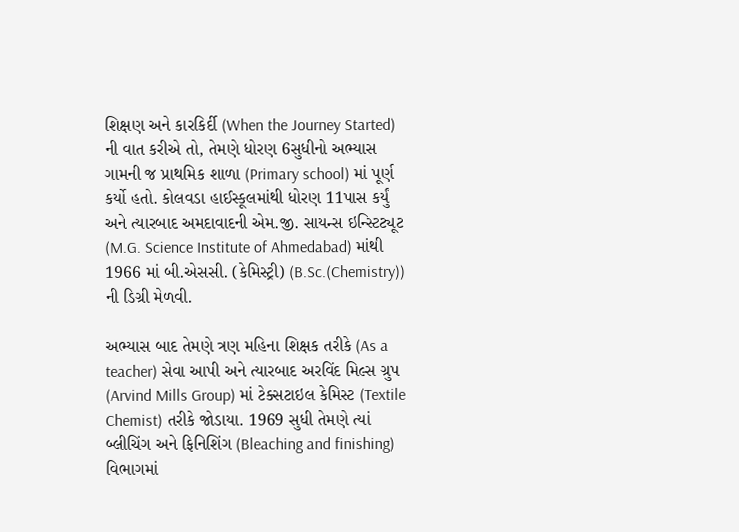શિક્ષણ અને કારકિર્દી (When the Journey Started) ની વાત કરીએ તો, તેમણે ધોરણ 6સુધીનો અભ્યાસ ગામની જ પ્રાથમિક શાળા (Primary school) માં પૂર્ણ કર્યો હતો. કોલવડા હાઈસ્કૂલમાંથી ધોરણ 11પાસ કર્યું અને ત્યારબાદ અમદાવાદની એમ.જી. સાયન્સ ઇન્સ્ટિટ્યૂટ (M.G. Science Institute of Ahmedabad) માંથી 1966 માં બી.એસસી. (કેમિસ્ટ્રી) (B.Sc.(Chemistry)) ની ડિગ્રી મેળવી.

અભ્યાસ બાદ તેમણે ત્રણ મહિના શિક્ષક તરીકે (As a teacher) સેવા આપી અને ત્યારબાદ અરવિંદ મિલ્સ ગ્રુપ (Arvind Mills Group) માં ટેક્સટાઇલ કેમિસ્ટ (Textile Chemist) તરીકે જોડાયા. 1969 સુધી તેમણે ત્યાં બ્લીચિંગ અને ફિનિશિંગ (Bleaching and finishing) વિભાગમાં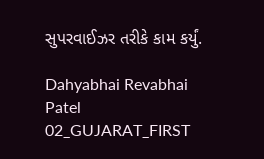સુપરવાઈઝર તરીકે કામ કર્યું.

Dahyabhai Revabhai Patel 02_GUJARAT_FIRST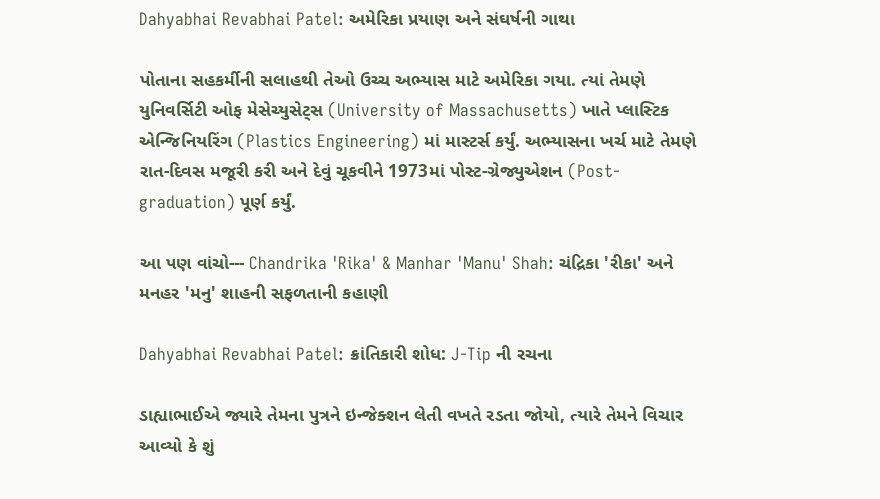Dahyabhai Revabhai Patel: અમેરિકા પ્રયાણ અને સંઘર્ષની ગાથા

પોતાના સહકર્મીની સલાહથી તેઓ ઉચ્ચ અભ્યાસ માટે અમેરિકા ગયા. ત્યાં તેમણે યુનિવર્સિટી ઓફ મેસેચ્યુસેટ્સ (University of Massachusetts) ખાતે પ્લાસ્ટિક એન્જિનિયરિંગ (Plastics Engineering) માં માસ્ટર્સ કર્યું. અભ્યાસના ખર્ચ માટે તેમણે રાત-દિવસ મજૂરી કરી અને દેવું ચૂકવીને 1973માં પોસ્ટ-ગ્રેજ્યુએશન (Post-graduation) પૂર્ણ કર્યું.

આ પણ વાંચો--- Chandrika 'Rika' & Manhar 'Manu' Shah: ચંદ્રિકા 'રીકા' અને મનહર 'મનુ' શાહની સફળતાની કહાણી

Dahyabhai Revabhai Patel: ક્રાંતિકારી શોધ: J-Tip ની રચના

ડાહ્યાભાઈએ જ્યારે તેમના પુત્રને ઇન્જેક્શન લેતી વખતે રડતા જોયો, ત્યારે તેમને વિચાર આવ્યો કે શું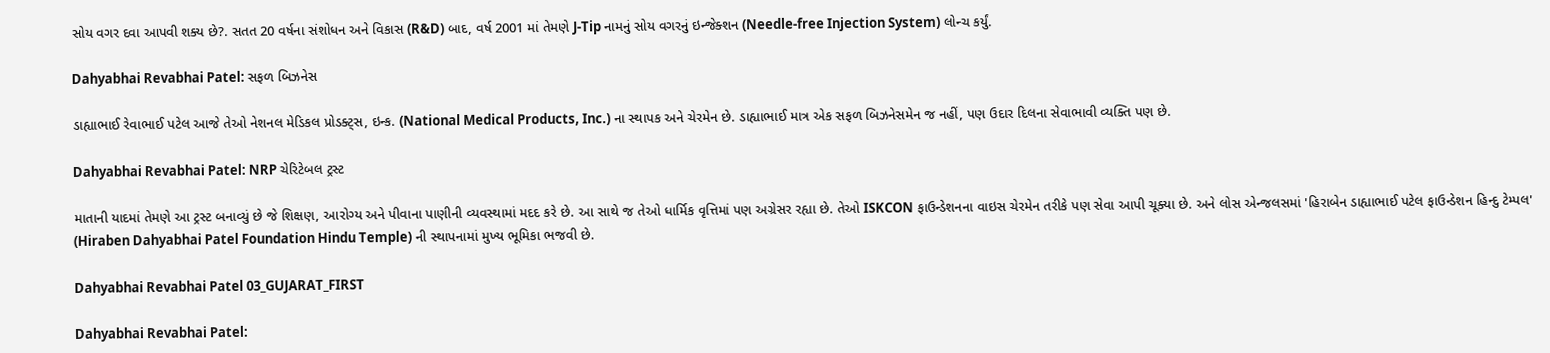સોય વગર દવા આપવી શક્ય છે?. સતત 20 વર્ષના સંશોધન અને વિકાસ (R&D) બાદ, વર્ષ 2001 માં તેમણે J-Tip નામનું સોય વગરનું ઇન્જેક્શન (Needle-free Injection System) લોન્ચ કર્યું.

Dahyabhai Revabhai Patel: સફળ બિઝનેસ

ડાહ્યાભાઈ રેવાભાઈ પટેલ આજે તેઓ નેશનલ મેડિકલ પ્રોડક્ટ્સ, ઇન્ક. (National Medical Products, Inc.) ના સ્થાપક અને ચેરમેન છે. ડાહ્યાભાઈ માત્ર એક સફળ બિઝનેસમેન જ નહીં, પણ ઉદાર દિલના સેવાભાવી વ્યક્તિ પણ છે.

Dahyabhai Revabhai Patel: NRP ચેરિટેબલ ટ્રસ્ટ

માતાની યાદમાં તેમણે આ ટ્રસ્ટ બનાવ્યું છે જે શિક્ષણ, આરોગ્ય અને પીવાના પાણીની વ્યવસ્થામાં મદદ કરે છે. આ સાથે જ તેઓ ધાર્મિક વૃત્તિમાં પણ અગ્રેસર રહ્યા છે. તેઓ ISKCON ફાઉન્ડેશનના વાઇસ ચેરમેન તરીકે પણ સેવા આપી ચૂક્યા છે. અને લોસ એન્જલસમાં 'હિરાબેન ડાહ્યાભાઈ પટેલ ફાઉન્ડેશન હિન્દુ ટેમ્પલ' (Hiraben Dahyabhai Patel Foundation Hindu Temple) ની સ્થાપનામાં મુખ્ય ભૂમિકા ભજવી છે.

Dahyabhai Revabhai Patel 03_GUJARAT_FIRST

Dahyabhai Revabhai Patel: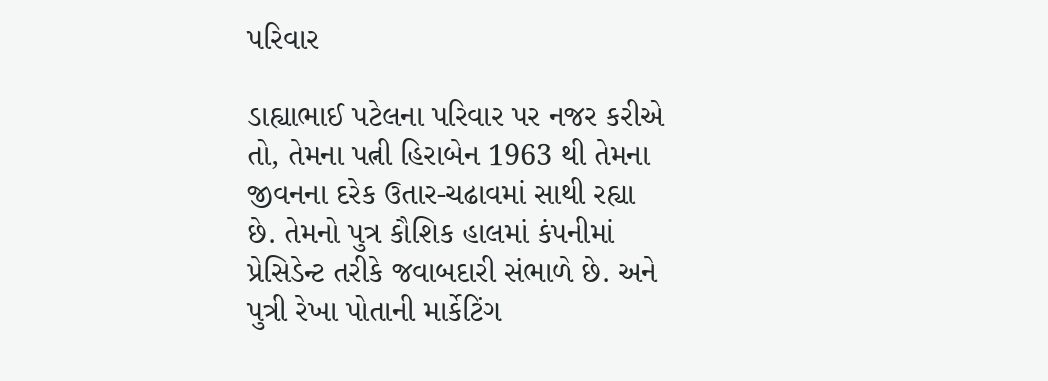પરિવાર

ડાહ્યાભાઈ પટેલના પરિવાર પર નજર કરીએ તો, તેમના પત્ની હિરાબેન 1963 થી તેમના જીવનના દરેક ઉતાર-ચઢાવમાં સાથી રહ્યા છે. તેમનો પુત્ર કૌશિક હાલમાં કંપનીમાં પ્રેસિડેન્ટ તરીકે જવાબદારી સંભાળે છે. અને પુત્રી રેખા પોતાની માર્કેટિંગ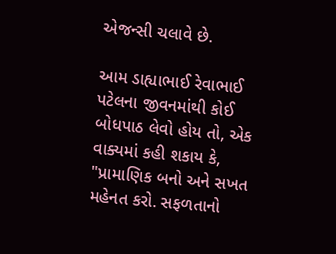એજન્સી ચલાવે છે.

આમ ડાહ્યાભાઈ રેવાભાઈ પટેલના જીવનમાંથી કોઈ બોધપાઠ લેવો હોય તો, એક વાક્યમાં કહી શકાય કે, "પ્રામાણિક બનો અને સખત મહેનત કરો. સફળતાનો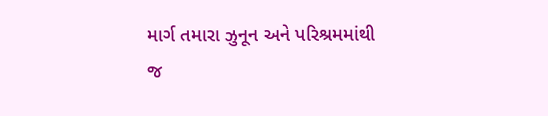માર્ગ તમારા ઝુનૂન અને પરિશ્રમમાંથી જ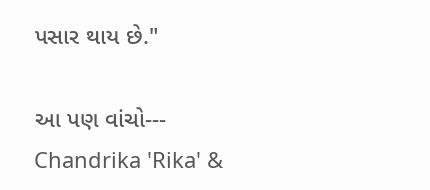પસાર થાય છે."

આ પણ વાંચો--- Chandrika 'Rika' &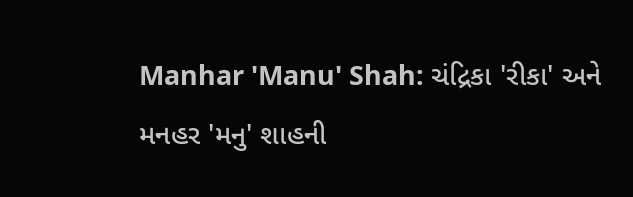Manhar 'Manu' Shah: ચંદ્રિકા 'રીકા' અને મનહર 'મનુ' શાહની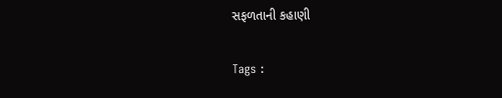સફળતાની કહાણી

Tags :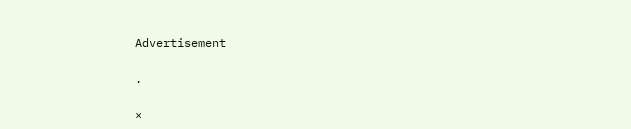Advertisement

.

×